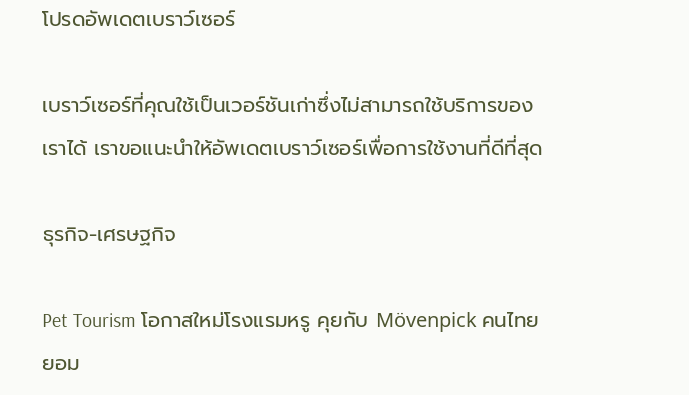โปรดอัพเดตเบราว์เซอร์

เบราว์เซอร์ที่คุณใช้เป็นเวอร์ชันเก่าซึ่งไม่สามารถใช้บริการของเราได้ เราขอแนะนำให้อัพเดตเบราว์เซอร์เพื่อการใช้งานที่ดีที่สุด

ธุรกิจ-เศรษฐกิจ

Pet Tourism โอกาสใหม่โรงแรมหรู คุยกับ Mövenpick คนไทยยอม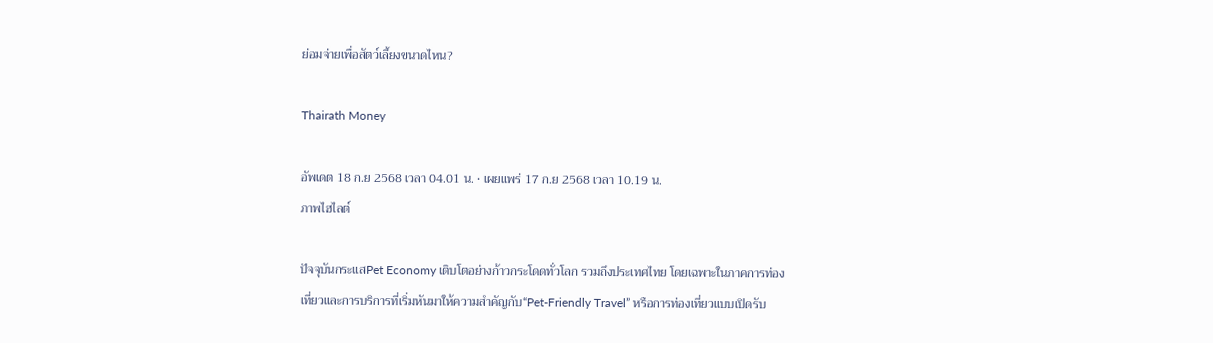ย่อมจ่ายเพื่อสัตว์เลี้ยงขนาดไหน?

Thairath Money

อัพเดต 18 ก.ย 2568 เวลา 04.01 น. • เผยแพร่ 17 ก.ย 2568 เวลา 10.19 น.
ภาพไฮไลต์

ปัจจุบันกระแสPet Economy เติบโตอย่างก้าวกระโดดทั่วโลก รวมถึงประเทศไทย โดยเฉพาะในภาคการท่องเที่ยวและการบริการที่เริ่มหันมาให้ความสำคัญกับ“Pet-Friendly Travel” หรือการท่องเที่ยวแบบเปิดรับ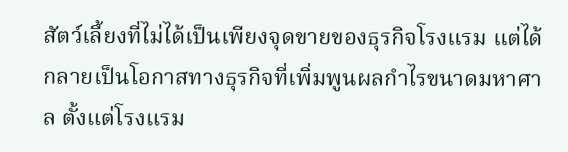สัตว์เลี้ยงที่ไม่ได้เป็นเพียงจุดขายของธุรกิจโรงแรม แต่ได้กลายเป็นโอกาสทางธุรกิจที่เพิ่มพูนผลกำไรขนาดมหาศาล ตั้งแต่โรงแรม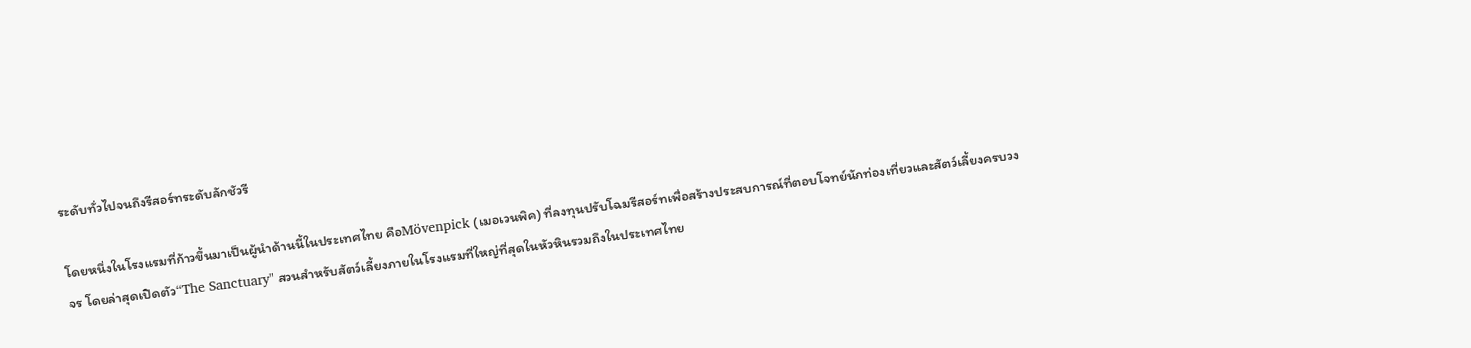ระดับทั่วไปจนถึงรีสอร์ทระดับลักชัวรี

โดยหนึ่งในโรงแรมที่ก้าวขึ้นมาเป็นผู้นำด้านนี้ในประเทศไทย คือMövenpick (เมอเวนพิค) ที่ลงทุนปรับโฉมรีสอร์ทเพื่อสร้างประสบการณ์ที่ตอบโจทย์นักท่องเที่ยวและสัตว์เลี้ยงครบวงจร โดยล่าสุดเปิดตัว“The Sanctuary" สวนสำหรับสัตว์เลี้ยงภายในโรงแรมที่ใหญ่ที่สุดในหัวหินรวมถึงในประเทศไทย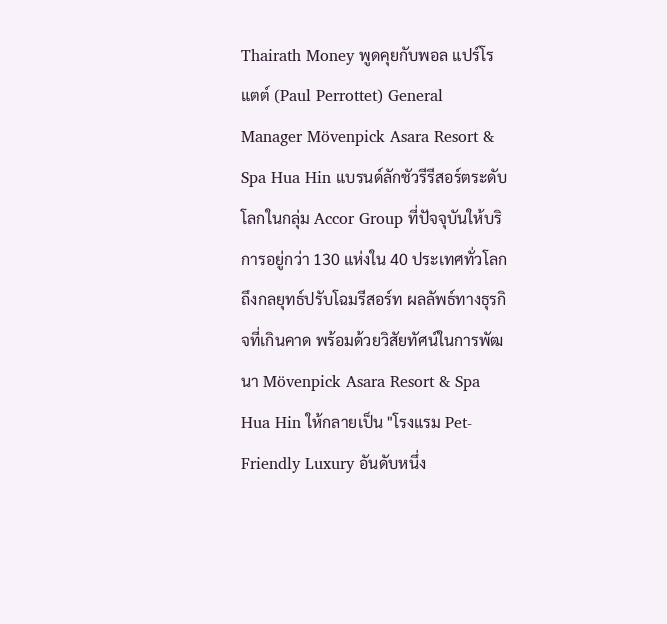Thairath Money พูดคุยกับพอล แปร์โรแตต์ (Paul Perrottet) General Manager Mövenpick Asara Resort & Spa Hua Hin แบรนด์ลักชัวรีรีสอร์ตระดับโลกในกลุ่ม Accor Group ที่ปัจจุบันให้บริการอยู่กว่า 130 แห่งใน 40 ประเทศทั่วโลก ถึงกลยุทธ์ปรับโฉมรีสอร์ท ผลลัพธ์ทางธุรกิจที่เกินคาด พร้อมด้วยวิสัยทัศน์ในการพัฒนา Mövenpick Asara Resort & Spa Hua Hin ให้กลายเป็น "โรงแรม Pet-Friendly Luxury อันดับหนึ่ง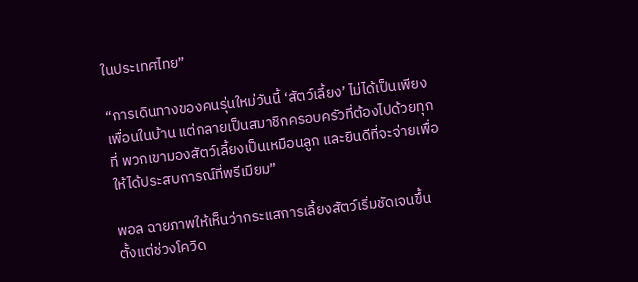ในประเทศไทย”

“การเดินทางของคนรุ่นใหม่วันนี้ ‘สัตว์เลี้ยง’ ไม่ได้เป็นเพียงเพื่อนในบ้าน แต่กลายเป็นสมาชิกครอบครัวที่ต้องไปด้วยทุกที่ พวกเขามองสัตว์เลี้ยงเป็นเหมือนลูก และยินดีที่จะจ่ายเพื่อให้ได้ประสบการณ์ที่พรีเมียม”

พอล ฉายภาพให้เห็นว่ากระแสการเลี้ยงสัตว์เริ่มชัดเจนขึ้นตั้งแต่ช่วงโควิด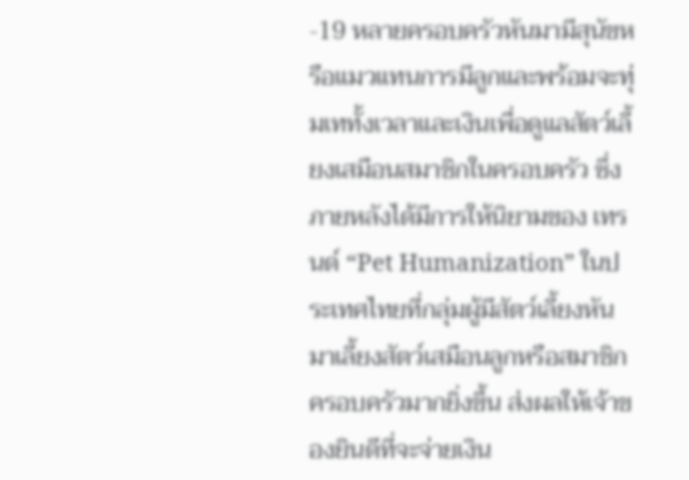-19 หลายครอบครัวหันมามีสุนัขหรือแมวแทนการมีลูกและพร้อมจะทุ่มเททั้งเวลาและเงินเพื่อดูแลสัตว์เลี้ยงเสมือนสมาชิกในครอบครัว ซึ่งภายหลังได้มีการให้นิยามของ เทรนด์ “Pet Humanization” ในประเทศไทยที่กลุ่มผู้มีสัตว์เลี้ยงหันมาเลี้ยงสัตว์เสมือนลูกหรือสมาชิกครอบครัวมากยิ่งขึ้น ส่งผลให้เจ้าของยินดีที่จะจ่ายเงิน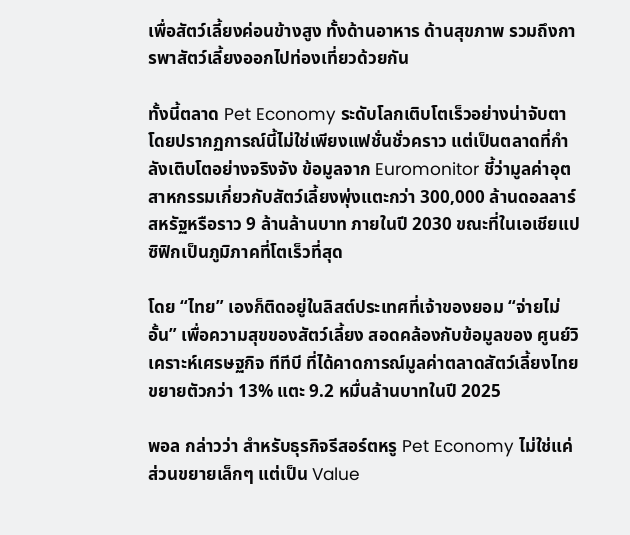เพื่อสัตว์เลี้ยงค่อนข้างสูง ทั้งด้านอาหาร ด้านสุขภาพ รวมถึงการพาสัตว์เลี้ยงออกไปท่องเที่ยวด้วยกัน

ทั้งนี้ตลาด Pet Economy ระดับโลกเติบโตเร็วอย่างน่าจับตา โดยปรากฏการณ์นี้ไม่ใช่เพียงแฟชั่นชั่วคราว แต่เป็นตลาดที่กำลังเติบโตอย่างจริงจัง ข้อมูลจาก Euromonitor ชี้ว่ามูลค่าอุตสาหกรรมเกี่ยวกับสัตว์เลี้ยงพุ่งแตะกว่า 300,000 ล้านดอลลาร์สหรัฐหรือราว 9 ล้านล้านบาท ภายในปี 2030 ขณะที่ในเอเชียแปซิฟิกเป็นภูมิภาคที่โตเร็วที่สุด

โดย “ไทย” เองก็ติดอยู่ในลิสต์ประเทศที่เจ้าของยอม “จ่ายไม่อั้น” เพื่อความสุขของสัตว์เลี้ยง สอดคล้องกับข้อมูลของ ศูนย์วิเคราะห์เศรษฐกิจ ทีทีบี ที่ได้คาดการณ์มูลค่าตลาดสัตว์เลี้ยงไทย ขยายตัวกว่า 13% แตะ 9.2 หมื่นล้านบาทในปี 2025

พอล กล่าวว่า สำหรับธุรกิจรีสอร์ตหรู Pet Economy ไม่ใช่แค่ส่วนขยายเล็กๆ แต่เป็น Value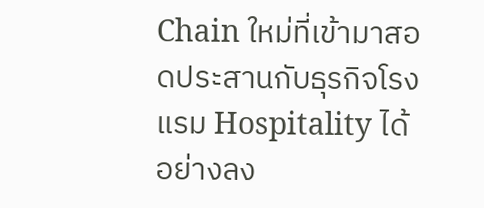Chain ใหม่ที่เข้ามาสอดประสานกับธุรกิจโรงแรม Hospitality ได้อย่างลง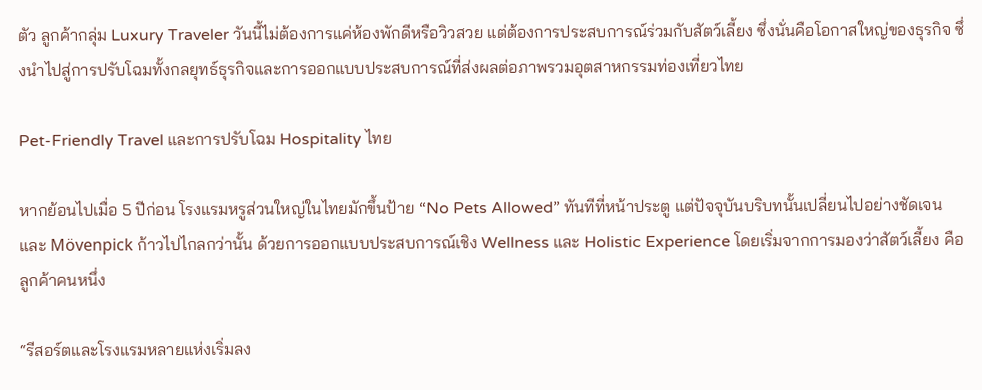ตัว ลูกค้ากลุ่ม Luxury Traveler วันนี้ไม่ต้องการแค่ห้องพักดีหรือวิวสวย แต่ต้องการประสบการณ์ร่วมกับสัตว์เลี้ยง ซึ่งนั่นคือโอกาสใหญ่ของธุรกิจ ซึ่งนำไปสู่การปรับโฉมทั้งกลยุทธ์ธุรกิจและการออกแบบประสบการณ์ที่ส่งผลต่อภาพรวมอุตสาหกรรมท่องเที่ยวไทย

Pet-Friendly Travel และการปรับโฉม Hospitality ไทย

หากย้อนไปเมื่อ 5 ปีก่อน โรงแรมหรูส่วนใหญ่ในไทยมักขึ้นป้าย “No Pets Allowed” ทันทีที่หน้าประตู แต่ปัจจุบันบริบทนั้นเปลี่ยนไปอย่างชัดเจน และ Mövenpick ก้าวไปไกลกว่านั้น ด้วยการออกแบบประสบการณ์เชิง Wellness และ Holistic Experience โดยเริ่มจากการมองว่าสัตว์เลี้ยง คือ ลูกค้าคนหนึ่ง

“รีสอร์ตและโรงแรมหลายแห่งเริ่มลง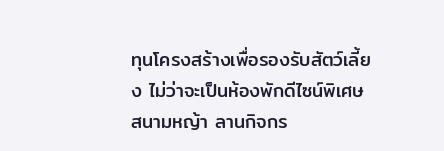ทุนโครงสร้างเพื่อรองรับสัตว์เลี้ยง ไม่ว่าจะเป็นห้องพักดีไซน์พิเศษ สนามหญ้า ลานกิจกร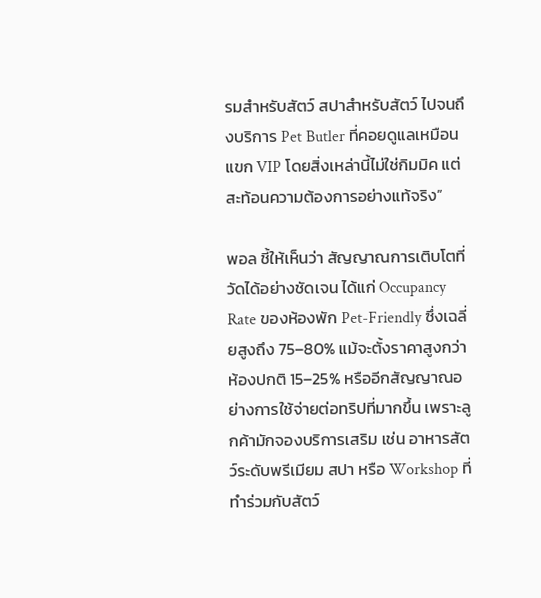รมสำหรับสัตว์ สปาสำหรับสัตว์ ไปจนถึงบริการ Pet Butler ที่คอยดูแลเหมือนแขก VIP โดยสิ่งเหล่านี้ไม่ใช่กิมมิค แต่สะท้อนความต้องการอย่างแท้จริง”

พอล ชี้ให้เห็นว่า สัญญาณการเติบโตที่วัดได้อย่างชัดเจน ได้แก่ Occupancy Rate ของห้องพัก Pet-Friendly ซึ่งเฉลี่ยสูงถึง 75–80% แม้จะตั้งราคาสูงกว่าห้องปกติ 15–25% หรืออีกสัญญาณอย่างการใช้จ่ายต่อทริปที่มากขึ้น เพราะลูกค้ามักจองบริการเสริม เช่น อาหารสัตว์ระดับพรีเมียม สปา หรือ Workshop ที่ทำร่วมกับสัตว์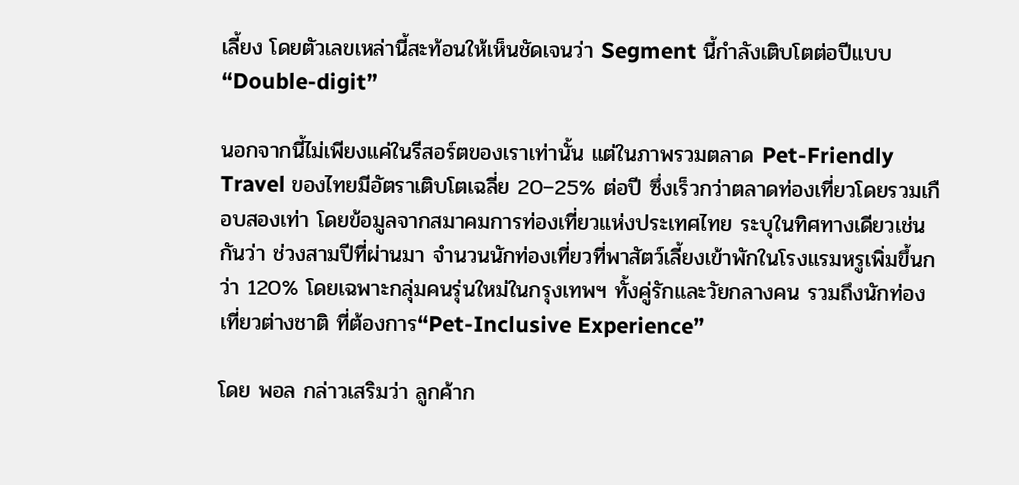เลี้ยง โดยตัวเลขเหล่านี้สะท้อนให้เห็นชัดเจนว่า Segment นี้กำลังเติบโตต่อปีแบบ “Double-digit”

นอกจากนี้ไม่เพียงแค่ในรีสอร์ตของเราเท่านั้น แต่ในภาพรวมตลาด Pet-Friendly Travel ของไทยมีอัตราเติบโตเฉลี่ย 20–25% ต่อปี ซึ่งเร็วกว่าตลาดท่องเที่ยวโดยรวมเกือบสองเท่า โดยข้อมูลจากสมาคมการท่องเที่ยวแห่งประเทศไทย ระบุในทิศทางเดียวเช่นกันว่า ช่วงสามปีที่ผ่านมา จำนวนนักท่องเที่ยวที่พาสัตว์เลี้ยงเข้าพักในโรงแรมหรูเพิ่มขึ้นกว่า 120% โดยเฉพาะกลุ่มคนรุ่นใหม่ในกรุงเทพฯ ทั้งคู่รักและวัยกลางคน รวมถึงนักท่องเที่ยวต่างชาติ ที่ต้องการ“Pet-Inclusive Experience”

โดย พอล กล่าวเสริมว่า ลูกค้าก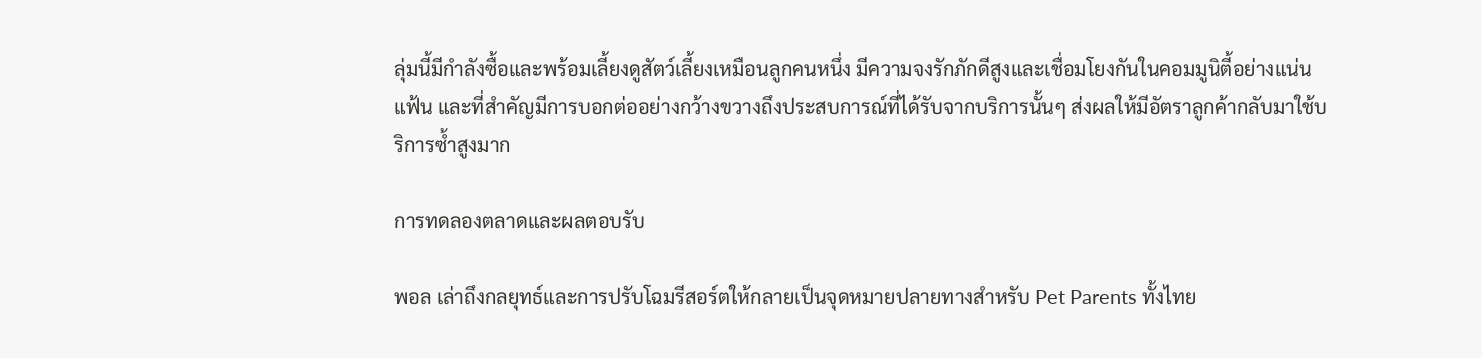ลุ่มนี้มีกำลังซื้อและพร้อมเลี้ยงดูสัตว์เลี้ยงเหมือนลูกคนหนึ่ง มีความจงรักภักดีสูงและเชื่อมโยงกันในคอมมูนิตี้อย่างแน่นแฟ้น และที่สำคัญมีการบอกต่ออย่างกว้างขวางถึงประสบการณ์ที่ได้รับจากบริการนั้นๆ ส่งผลให้มีอัตราลูกค้ากลับมาใช้บริการซ้ำสูงมาก

การทดลองตลาดและผลตอบรับ

พอล เล่าถึงกลยุทธ์และการปรับโฉมรีสอร์ตให้กลายเป็นจุดหมายปลายทางสำหรับ Pet Parents ทั้งไทย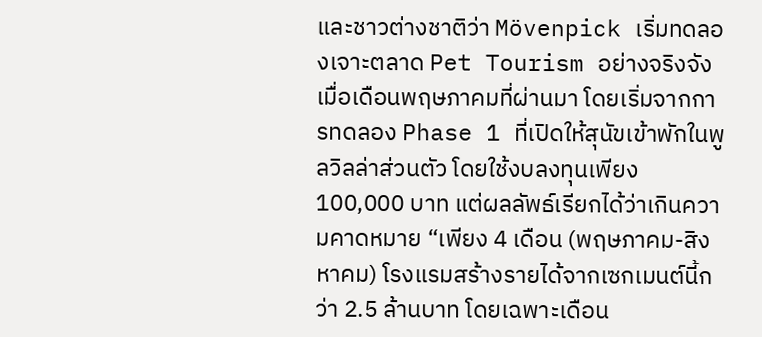และชาวต่างชาติว่า Mövenpick เริ่มทดลองเจาะตลาด Pet Tourism อย่างจริงจังเมื่อเดือนพฤษภาคมที่ผ่านมา โดยเริ่มจากการทดลอง Phase 1 ที่เปิดให้สุนัขเข้าพักในพูลวิลล่าส่วนตัว โดยใช้งบลงทุนเพียง 100,000 บาท แต่ผลลัพธ์เรียกได้ว่าเกินความคาดหมาย “เพียง 4 เดือน (พฤษภาคม-สิงหาคม) โรงแรมสร้างรายได้จากเซกเมนต์นี้กว่า 2.5 ล้านบาท โดยเฉพาะเดือน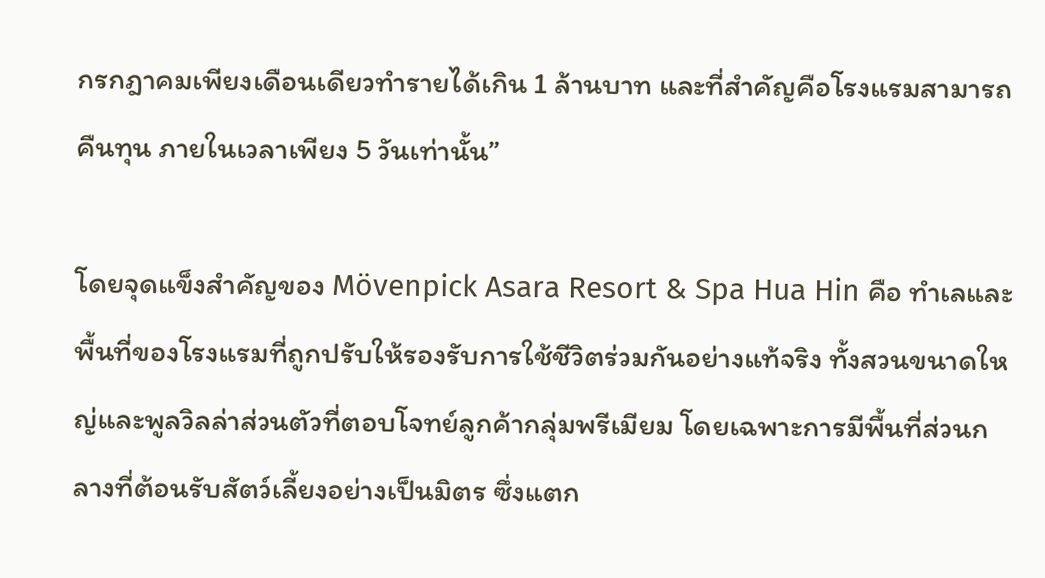กรกฎาคมเพียงเดือนเดียวทำรายได้เกิน 1 ล้านบาท และที่สำคัญคือโรงแรมสามารถคืนทุน ภายในเวลาเพียง 5 วันเท่านั้น”

โดยจุดแข็งสำคัญของ Mövenpick Asara Resort & Spa Hua Hin คือ ทำเลและพื้นที่ของโรงแรมที่ถูกปรับให้รองรับการใช้ชีวิตร่วมกันอย่างแท้จริง ทั้งสวนขนาดใหญ่และพูลวิลล่าส่วนตัวที่ตอบโจทย์ลูกค้ากลุ่มพรีเมียม โดยเฉพาะการมีพื้นที่ส่วนกลางที่ต้อนรับสัตว์เลี้ยงอย่างเป็นมิตร ซึ่งแตก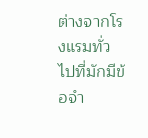ต่างจากโรงแรมทั่วไปที่มักมีข้อจำ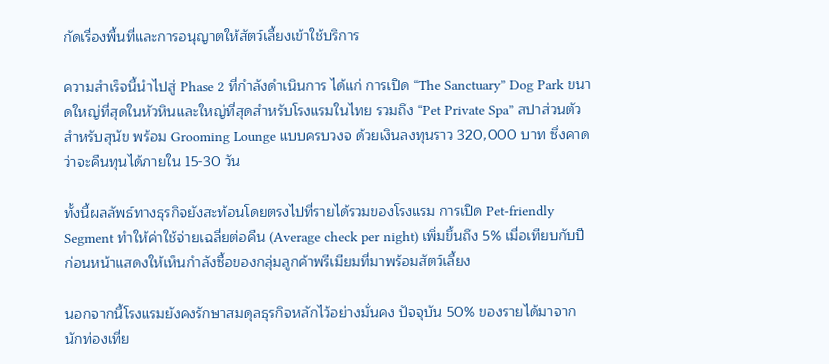กัดเรื่องพื้นที่และการอนุญาตให้สัตว์เลี้ยงเข้าใช้บริการ

ความสำเร็จนี้นำไปสู่ Phase 2 ที่กำลังดำเนินการ ได้แก่ การเปิด “The Sanctuary” Dog Park ขนาดใหญ่ที่สุดในหัวหินและใหญ่ที่สุดสำหรับโรงแรมในไทย รวมถึง “Pet Private Spa” สปาส่วนตัวสำหรับสุนัข พร้อม Grooming Lounge แบบครบวงจ ด้วยเงินลงทุนราว 320,000 บาท ซึ่งคาดว่าจะคืนทุนได้ภายใน 15-30 วัน

ทั้งนี้ผลลัพธ์ทางธุรกิจยังสะท้อนโดยตรงไปที่รายได้รวมของโรงแรม การเปิด Pet-friendly Segment ทำให้ค่าใช้จ่ายเฉลี่ยต่อคืน (Average check per night) เพิ่มขึ้นถึง 5% เมื่อเทียบกับปีก่อนหน้าแสดงให้เห็นกำลังซื้อของกลุ่มลูกค้าพรีเมียมที่มาพร้อมสัตว์เลี้ยง

นอกจากนี้โรงแรมยังคงรักษาสมดุลธุรกิจหลักไว้อย่างมั่นคง ปัจจุบัน 50% ของรายได้มาจากนักท่องเที่ย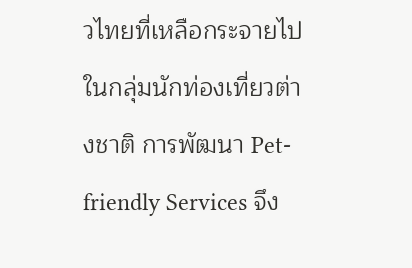วไทยที่เหลือกระจายไปในกลุ่มนักท่องเที่ยวต่างชาติ การพัฒนา Pet-friendly Services จึง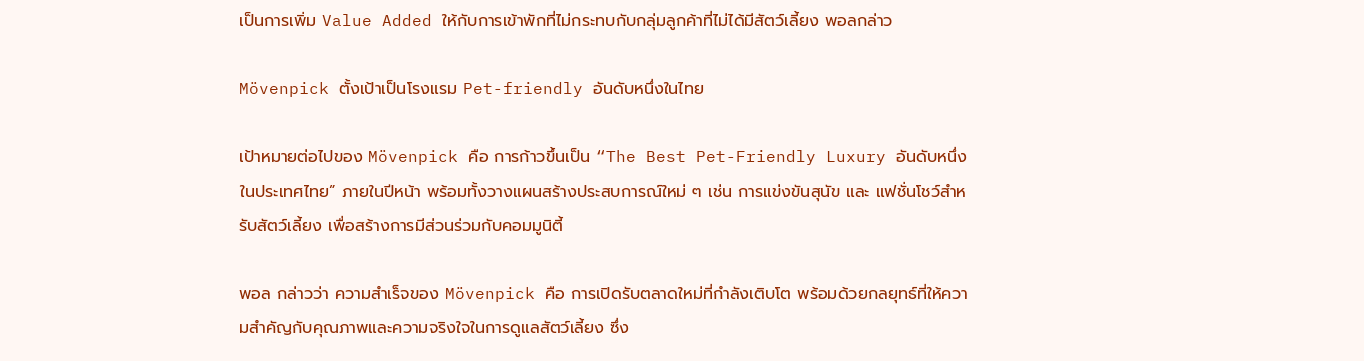เป็นการเพิ่ม Value Added ให้กับการเข้าพักที่ไม่กระทบกับกลุ่มลูกค้าที่ไม่ได้มีสัตว์เลี้ยง พอลกล่าว

Mövenpick ตั้งเป้าเป็นโรงแรม Pet-friendly อันดับหนึ่งในไทย

เป้าหมายต่อไปของ Mövenpick คือ การก้าวขึ้นเป็น “The Best Pet-Friendly Luxury อันดับหนึ่งในประเทศไทย” ภายในปีหน้า พร้อมทั้งวางแผนสร้างประสบการณ์ใหม่ ๆ เช่น การแข่งขันสุนัข และ แฟชั่นโชว์สำหรับสัตว์เลี้ยง เพื่อสร้างการมีส่วนร่วมกับคอมมูนิตี้

พอล กล่าวว่า ความสำเร็จของ Mövenpick คือ การเปิดรับตลาดใหม่ที่กำลังเติบโต พร้อมด้วยกลยุทธ์ที่ให้ความสำคัญกับคุณภาพและความจริงใจในการดูแลสัตว์เลี้ยง ซึ่ง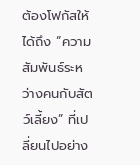ต้องโฟกัสให้ได้ถึง “ความสัมพันธ์ระหว่างคนกับสัตว์เลี้ยง” ที่เปลี่ยนไปอย่าง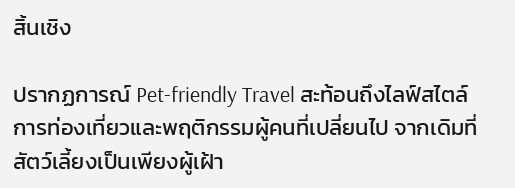สิ้นเชิง

ปรากฏการณ์ Pet-friendly Travel สะท้อนถึงไลฟ์สไตล์การท่องเที่ยวและพฤติกรรมผู้คนที่เปลี่ยนไป จากเดิมที่สัตว์เลี้ยงเป็นเพียงผู้เฝ้า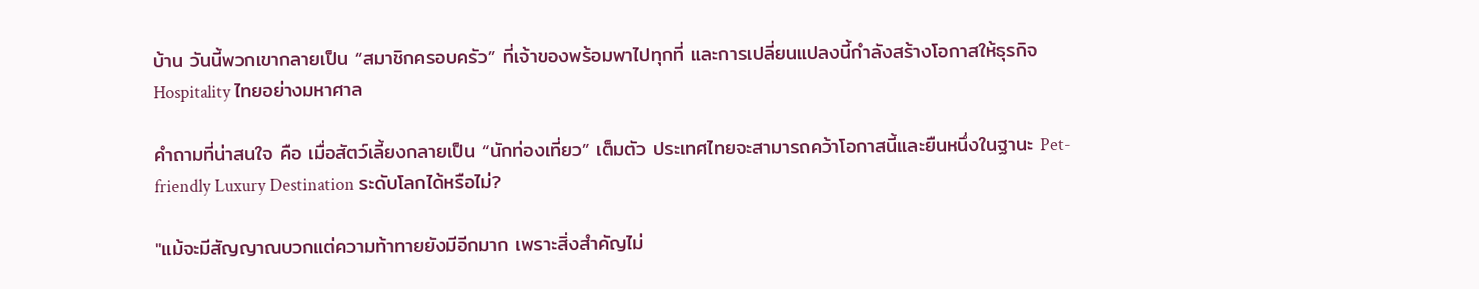บ้าน วันนี้พวกเขากลายเป็น “สมาชิกครอบครัว” ที่เจ้าของพร้อมพาไปทุกที่ และการเปลี่ยนแปลงนี้กำลังสร้างโอกาสให้ธุรกิจ Hospitality ไทยอย่างมหาศาล

คำถามที่น่าสนใจ คือ เมื่อสัตว์เลี้ยงกลายเป็น “นักท่องเที่ยว” เต็มตัว ประเทศไทยจะสามารถคว้าโอกาสนี้และยืนหนึ่งในฐานะ Pet-friendly Luxury Destination ระดับโลกได้หรือไม่?

"แม้จะมีสัญญาณบวกแต่ความท้าทายยังมีอีกมาก เพราะสิ่งสำคัญไม่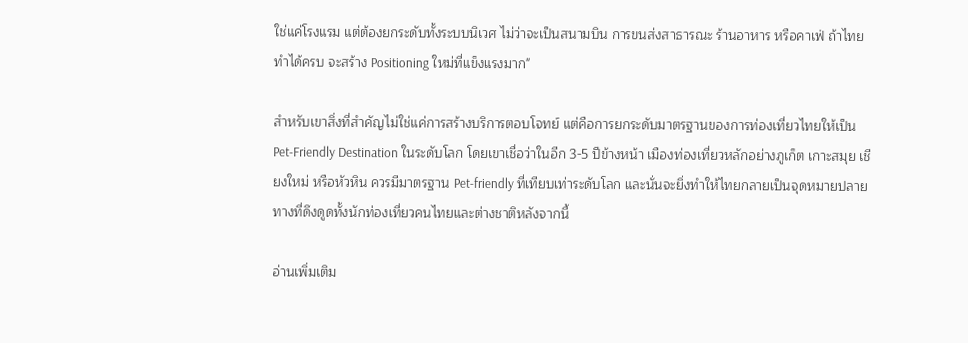ใช่แค่โรงแรม แต่ต้องยกระดับทั้งระบบนิเวศ ไม่ว่าจะเป็นสนามบิน การขนส่งสาธารณะ ร้านอาหาร หรือคาเฟ่ ถ้าไทยทำได้ครบ จะสร้าง Positioning ใหม่ที่แข็งแรงมาก"

สำหรับเขาสิ่งที่สำคัญไม่ใช่แค่การสร้างบริการตอบโจทย์ แต่คือการยกระดับมาตรฐานของการท่องเที่ยวไทยให้เป็น Pet-Friendly Destination ในระดับโลก โดยเขาเชื่อว่าในอีก 3-5 ปีข้างหน้า เมืองท่องเที่ยวหลักอย่างภูเก็ต เกาะสมุย เชียงใหม่ หรือหัวหิน ควรมีมาตรฐาน Pet-friendly ที่เทียบเท่าระดับโลก และนั่นจะยิ่งทำให้ไทยกลายเป็นจุดหมายปลายทางที่ดึงดูดทั้งนักท่องเที่ยวคนไทยและต่างชาติหลังจากนี้

อ่านเพิ่มเติม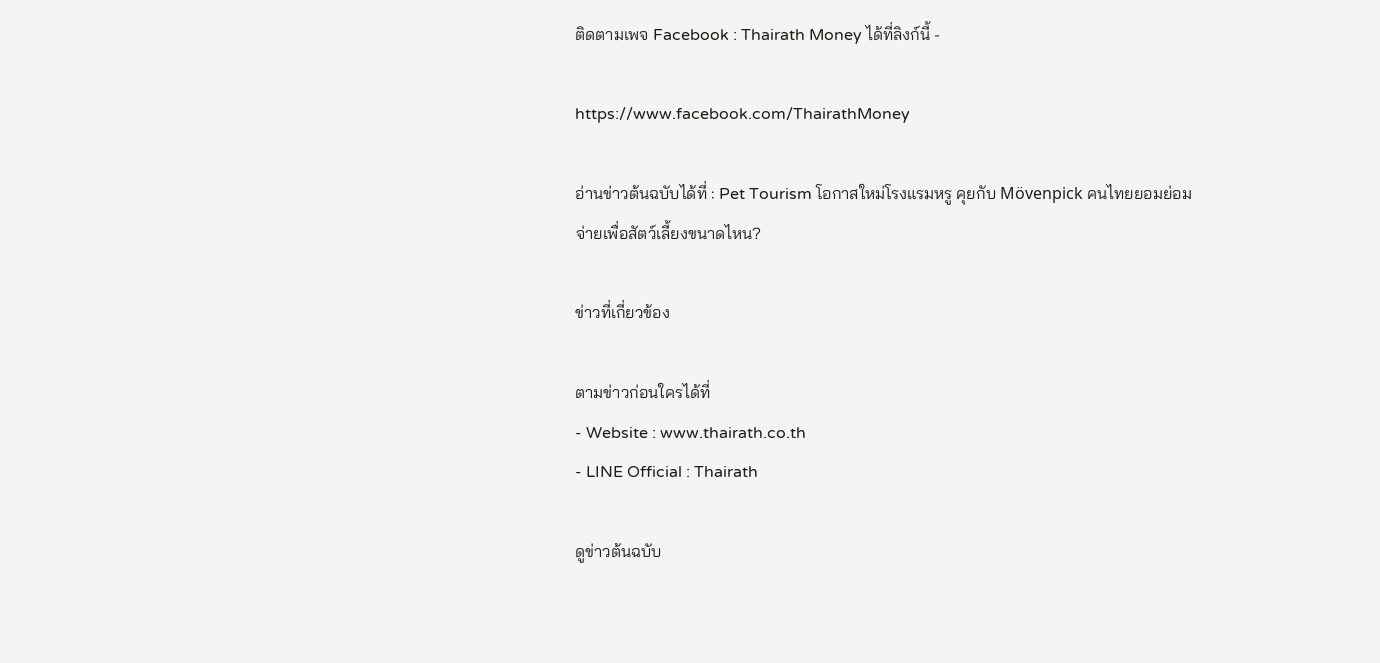ติดตามเพจ Facebook : Thairath Money ได้ที่ลิงก์นี้ -

https://www.facebook.com/ThairathMoney

อ่านข่าวต้นฉบับได้ที่ : Pet Tourism โอกาสใหม่โรงแรมหรู คุยกับ Mövenpick คนไทยยอมย่อมจ่ายเพื่อสัตว์เลี้ยงขนาดไหน?

ข่าวที่เกี่ยวข้อง

ตามข่าวก่อนใครได้ที่
- Website : www.thairath.co.th
- LINE Official : Thairath

ดูข่าวต้นฉบับ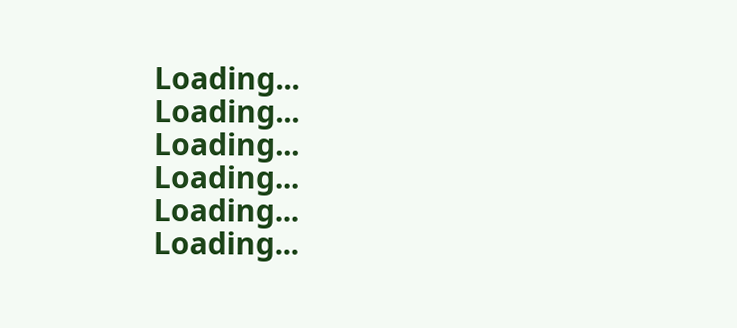Loading...
Loading...
Loading...
Loading...
Loading...
Loading...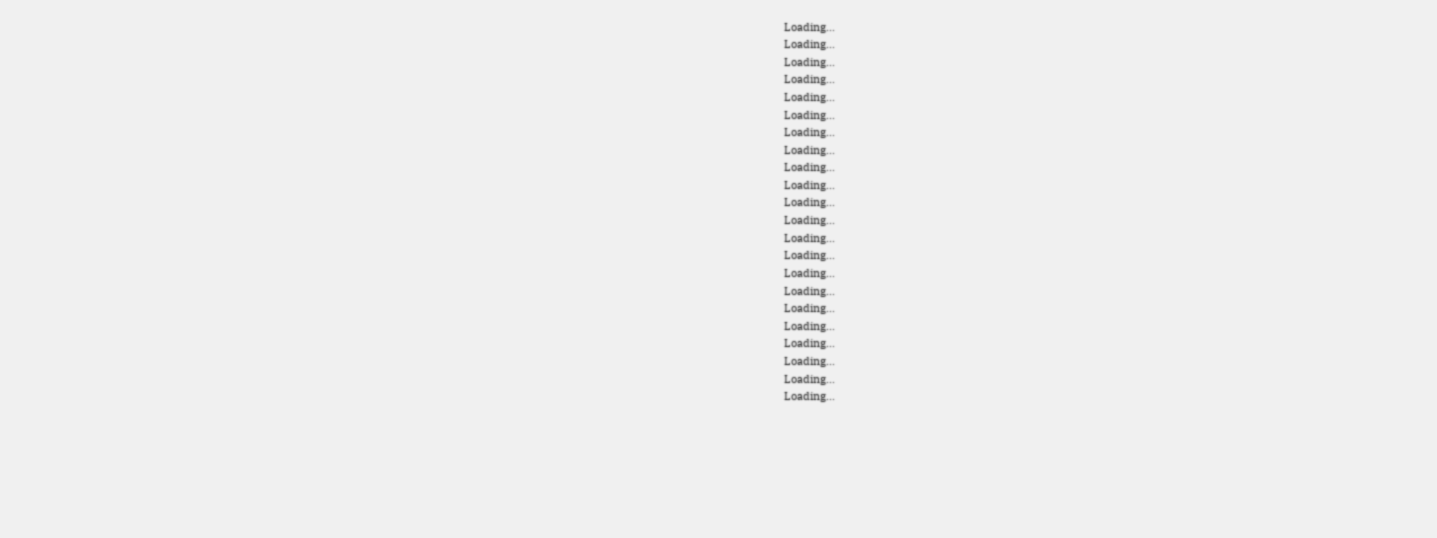Loading...
Loading...
Loading...
Loading...
Loading...
Loading...
Loading...
Loading...
Loading...
Loading...
Loading...
Loading...
Loading...
Loading...
Loading...
Loading...
Loading...
Loading...
Loading...
Loading...
Loading...
Loading...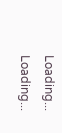Loading...
Loading...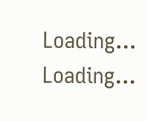Loading...
Loading...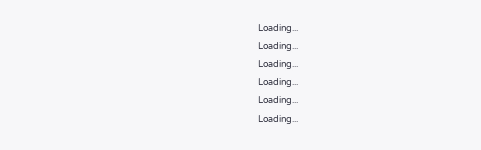Loading...
Loading...
Loading...
Loading...
Loading...
Loading...